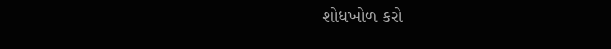શોધખોળ કરો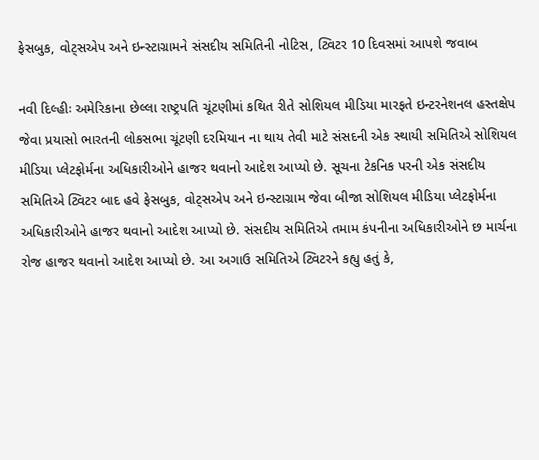ફેસબુક, વોટ્સએપ અને ઇન્સ્ટાગ્રામને સંસદીય સમિતિની નોટિસ, ટ્વિટર 10 દિવસમાં આપશે જવાબ

નવી દિલ્હીઃ અમેરિકાના છેલ્લા રાષ્ટ્રપતિ ચૂંટણીમાં કથિત રીતે સોશિયલ મીડિયા મારફતે ઇન્ટરનેશનલ હસ્તક્ષેપ જેવા પ્રયાસો ભારતની લોકસભા ચૂંટણી દરમિયાન ના થાય તેવી માટે સંસદની એક સ્થાયી સમિતિએ સોશિયલ મીડિયા પ્લેટફોર્મના અધિકારીઓને હાજર થવાનો આદેશ આપ્યો છે. સૂચના ટેકનિક પરની એક સંસદીય સમિતિએ ટ્વિટર બાદ હવે ફેસબુક, વોટ્સએપ અને ઇન્સ્ટાગ્રામ જેવા બીજા સોશિયલ મીડિયા પ્લેટફોર્મના અધિકારીઓને હાજર થવાનો આદેશ આપ્યો છે. સંસદીય સમિતિએ તમામ કંપનીના અધિકારીઓને છ માર્ચના રોજ હાજર થવાનો આદેશ આપ્યો છે. આ અગાઉ સમિતિએ ટ્વિટરને કહ્યુ હતું કે,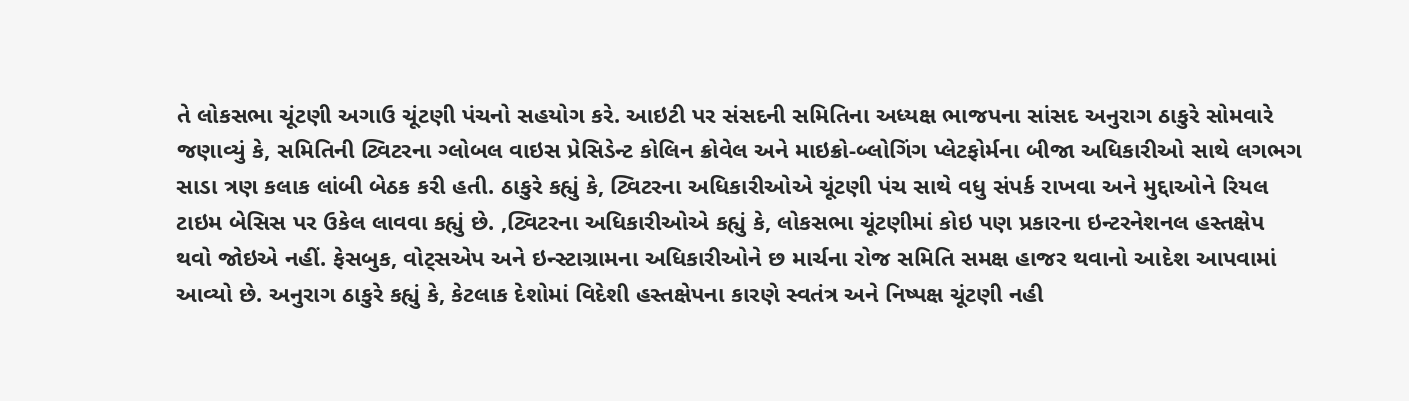તે લોકસભા ચૂંટણી અગાઉ ચૂંટણી પંચનો સહયોગ કરે. આઇટી પર સંસદની સમિતિના અધ્યક્ષ ભાજપના સાંસદ અનુરાગ ઠાકુરે સોમવારે જણાવ્યું કે, સમિતિની ટ્વિટરના ગ્લોબલ વાઇસ પ્રેસિડેન્ટ કોલિન ક્રોવેલ અને માઇક્રો-બ્લોગિંગ પ્લેટફોર્મના બીજા અધિકારીઓ સાથે લગભગ સાડા ત્રણ કલાક લાંબી બેઠક કરી હતી. ઠાકુરે કહ્યું કે, ટ્વિટરના અધિકારીઓએ ચૂંટણી પંચ સાથે વધુ સંપર્ક રાખવા અને મુદ્દાઓને રિયલ ટાઇમ બેસિસ પર ઉકેલ લાવવા કહ્યું છે. ,ટ્વિટરના અધિકારીઓએ કહ્યું કે, લોકસભા ચૂંટણીમાં કોઇ પણ પ્રકારના ઇન્ટરનેશનલ હસ્તક્ષેપ થવો જોઇએ નહીં. ફેસબુક, વોટ્સએપ અને ઇન્સ્ટાગ્રામના અધિકારીઓને છ માર્ચના રોજ સમિતિ સમક્ષ હાજર થવાનો આદેશ આપવામાં આવ્યો છે. અનુરાગ ઠાકુરે કહ્યું કે, કેટલાક દેશોમાં વિદેશી હસ્તક્ષેપના કારણે સ્વતંત્ર અને નિષ્પક્ષ ચૂંટણી નહી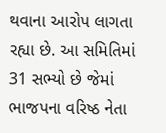થવાના આરોપ લાગતા રહ્યા છે. આ સમિતિમાં 31 સભ્યો છે જેમાં ભાજપના વરિષ્ઠ નેતા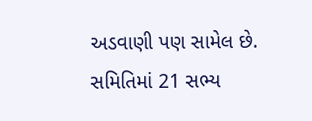અડવાણી પણ સામેલ છે. સમિતિમાં 21 સભ્ય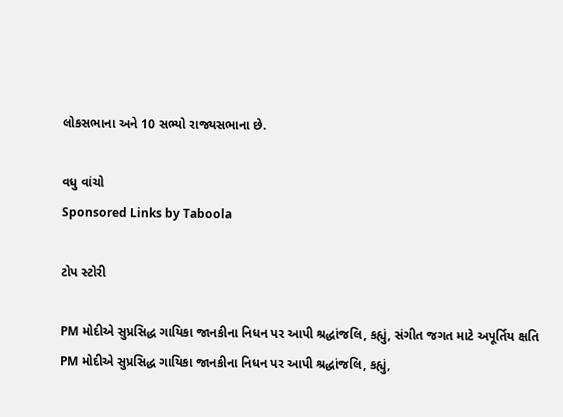લોકસભાના અને 10 સભ્યો રાજ્યસભાના છે.

વધુ વાંચો
Sponsored Links by Taboola

ટોપ સ્ટોરી

PM મોદીએ સુપ્રસિદ્ધ ગાયિકા જાનકીના નિધન પર આપી શ્રદ્ધાંજલિ, કહ્યું, સંગીત જગત માટે અપૂર્તિય ક્ષતિ
PM મોદીએ સુપ્રસિદ્ધ ગાયિકા જાનકીના નિધન પર આપી શ્રદ્ધાંજલિ, કહ્યું,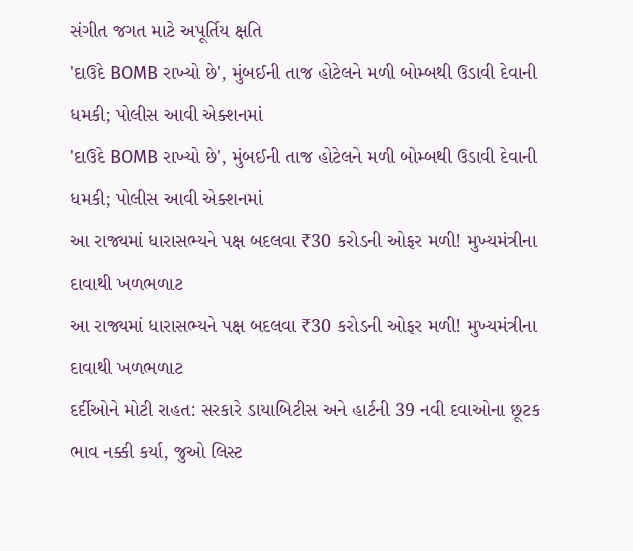સંગીત જગત માટે અપૂર્તિય ક્ષતિ
'દાઉદે BOMB રાખ્યો છે', મુંબઈની તાજ હોટેલને મળી બોમ્બથી ઉડાવી દેવાની ધમકી; પોલીસ આવી એક્શનમાં
'દાઉદે BOMB રાખ્યો છે', મુંબઈની તાજ હોટેલને મળી બોમ્બથી ઉડાવી દેવાની ધમકી; પોલીસ આવી એક્શનમાં
આ રાજ્યમાં ધારાસભ્યને પક્ષ બદલવા ₹30 કરોડની ઓફર મળી! મુખ્યમંત્રીના દાવાથી ખળભળાટ
આ રાજ્યમાં ધારાસભ્યને પક્ષ બદલવા ₹30 કરોડની ઓફર મળી! મુખ્યમંત્રીના દાવાથી ખળભળાટ
દર્દીઓને મોટી રાહત: સરકારે ડાયાબિટીસ અને હાર્ટની 39 નવી દવાઓના છૂટક ભાવ નક્કી કર્યા, જુઓ લિસ્ટ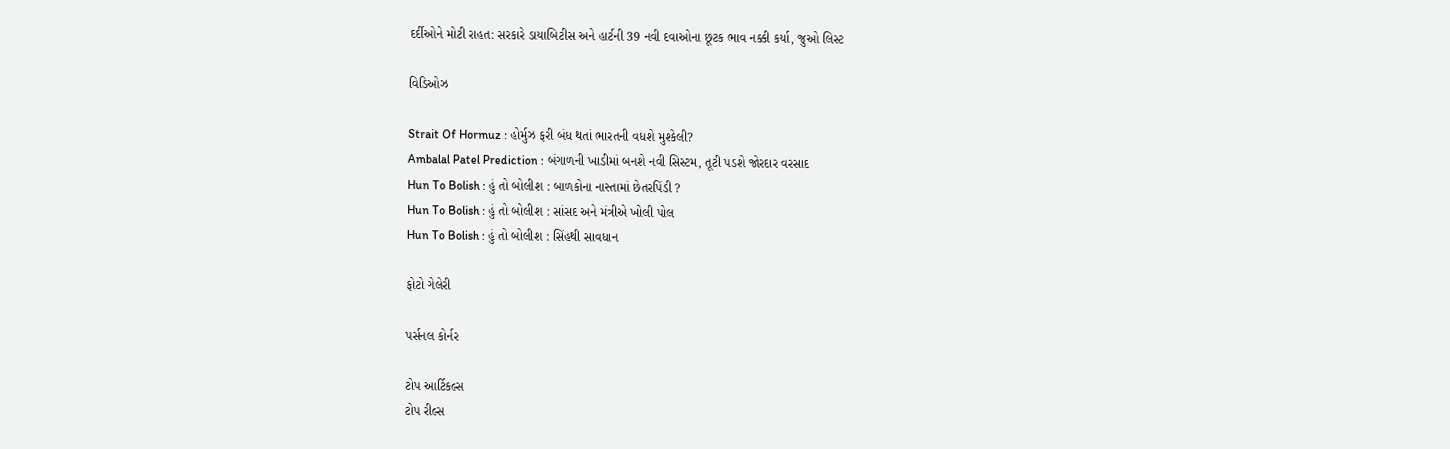દર્દીઓને મોટી રાહત: સરકારે ડાયાબિટીસ અને હાર્ટની 39 નવી દવાઓના છૂટક ભાવ નક્કી કર્યા, જુઓ લિસ્ટ

વિડિઓઝ

Strait Of Hormuz : હોર્મુઝ ફરી બંધ થતાં ભારતની વધશે મુશ્કેલી?
Ambalal Patel Prediction : બંગાળની ખાડીમાં બનશે નવી સિસ્ટમ, તૂટી પડશે જોરદાર વરસાદ
Hun To Bolish : હું તો બોલીશ : બાળકોના નાસ્તામાં છેતરપિંડી ?
Hun To Bolish : હું તો બોલીશ : સાંસદ અને મંત્રીએ ખોલી પોલ
Hun To Bolish : હું તો બોલીશ : સિંહથી સાવધાન

ફોટો ગેલેરી

પર્સનલ કોર્નર

ટોપ આર્ટિકલ્સ
ટોપ રીલ્સ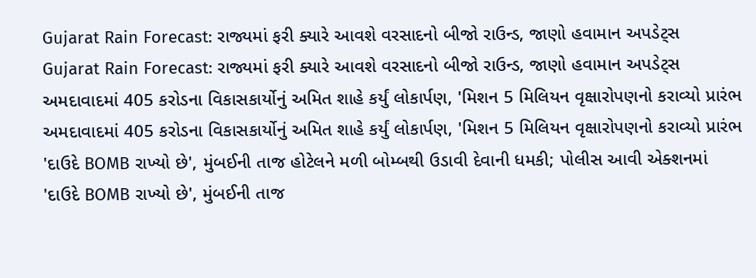Gujarat Rain Forecast: રાજ્યમાં ફરી ક્યારે આવશે વરસાદનો બીજો રાઉન્ડ, જાણો હવામાન અપડેટ્સ
Gujarat Rain Forecast: રાજ્યમાં ફરી ક્યારે આવશે વરસાદનો બીજો રાઉન્ડ, જાણો હવામાન અપડેટ્સ
અમદાવાદમાં 405 કરોડના વિકાસકાર્યોનું અમિત શાહે કર્યું લોકાર્પણ, 'મિશન 5 મિલિયન વૃક્ષારોપણનો કરાવ્યો પ્રારંભ
અમદાવાદમાં 405 કરોડના વિકાસકાર્યોનું અમિત શાહે કર્યું લોકાર્પણ, 'મિશન 5 મિલિયન વૃક્ષારોપણનો કરાવ્યો પ્રારંભ
'દાઉદે BOMB રાખ્યો છે', મુંબઈની તાજ હોટેલને મળી બોમ્બથી ઉડાવી દેવાની ધમકી; પોલીસ આવી એક્શનમાં
'દાઉદે BOMB રાખ્યો છે', મુંબઈની તાજ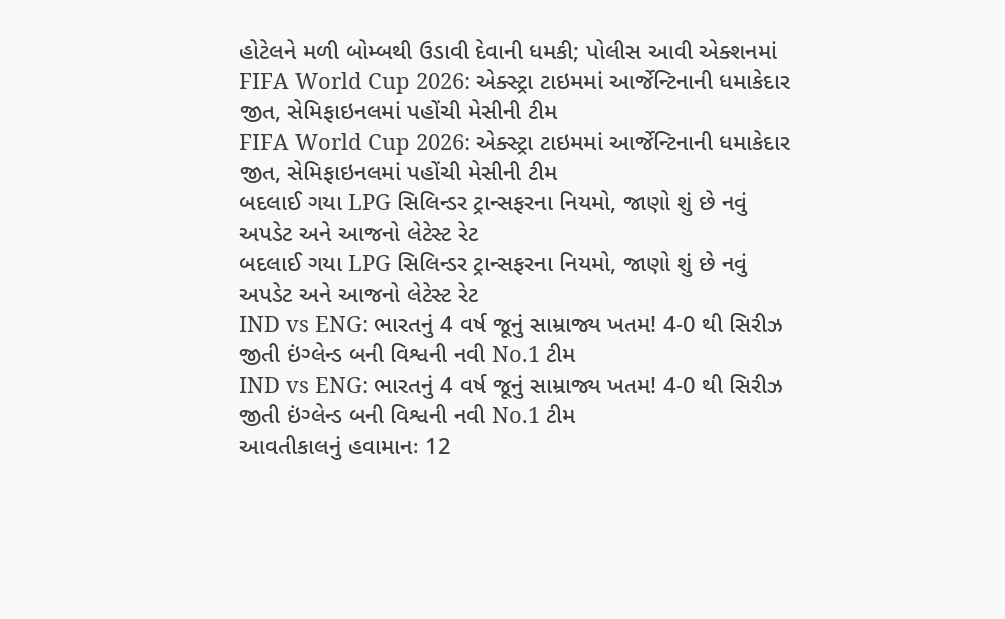હોટેલને મળી બોમ્બથી ઉડાવી દેવાની ધમકી; પોલીસ આવી એક્શનમાં
FIFA World Cup 2026: એક્સ્ટ્રા ટાઇમમાં આર્જેન્ટિનાની ધમાકેદાર જીત, સેમિફાઇનલમાં પહોંચી મેસીની ટીમ
FIFA World Cup 2026: એક્સ્ટ્રા ટાઇમમાં આર્જેન્ટિનાની ધમાકેદાર જીત, સેમિફાઇનલમાં પહોંચી મેસીની ટીમ
બદલાઈ ગયા LPG સિલિન્ડર ટ્રાન્સફરના નિયમો, જાણો શું છે નવું અપડેટ અને આજનો લેટેસ્ટ રેટ
બદલાઈ ગયા LPG સિલિન્ડર ટ્રાન્સફરના નિયમો, જાણો શું છે નવું અપડેટ અને આજનો લેટેસ્ટ રેટ
IND vs ENG: ભારતનું 4 વર્ષ જૂનું સામ્રાજ્ય ખતમ! 4-0 થી સિરીઝ જીતી ઇંગ્લેન્ડ બની વિશ્વની નવી No.1 ટીમ
IND vs ENG: ભારતનું 4 વર્ષ જૂનું સામ્રાજ્ય ખતમ! 4-0 થી સિરીઝ જીતી ઇંગ્લેન્ડ બની વિશ્વની નવી No.1 ટીમ
આવતીકાલનું હવામાનઃ 12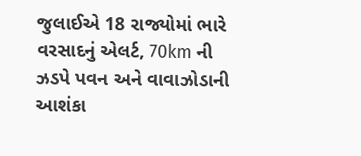જુલાઈએ 18 રાજ્યોમાં ભારે વરસાદનું એલર્ટ, 70km ની ઝડપે પવન અને વાવાઝોડાની આશંકા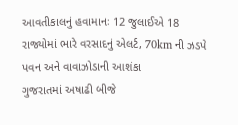આવતીકાલનું હવામાનઃ 12 જુલાઈએ 18 રાજ્યોમાં ભારે વરસાદનું એલર્ટ, 70km ની ઝડપે પવન અને વાવાઝોડાની આશંકા
ગુજરાતમાં અષાઢી બીજે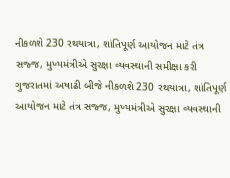નીકળશે 230 રથયાત્રા, શાંતિપૂર્ણ આયોજન માટે તંત્ર સજ્જ, મુખ્યમંત્રીએ સુરક્ષા વ્યવસ્થાની સમીક્ષા કરી
ગુજરાતમાં અષાઢી બીજે નીકળશે 230 રથયાત્રા, શાંતિપૂર્ણ આયોજન માટે તંત્ર સજ્જ, મુખ્યમંત્રીએ સુરક્ષા વ્યવસ્થાની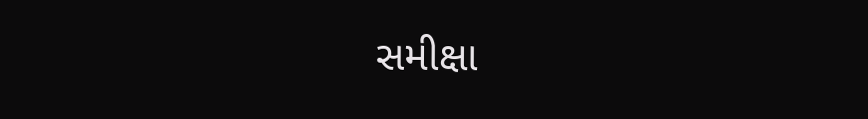સમીક્ષા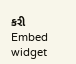કરી
Embed widget